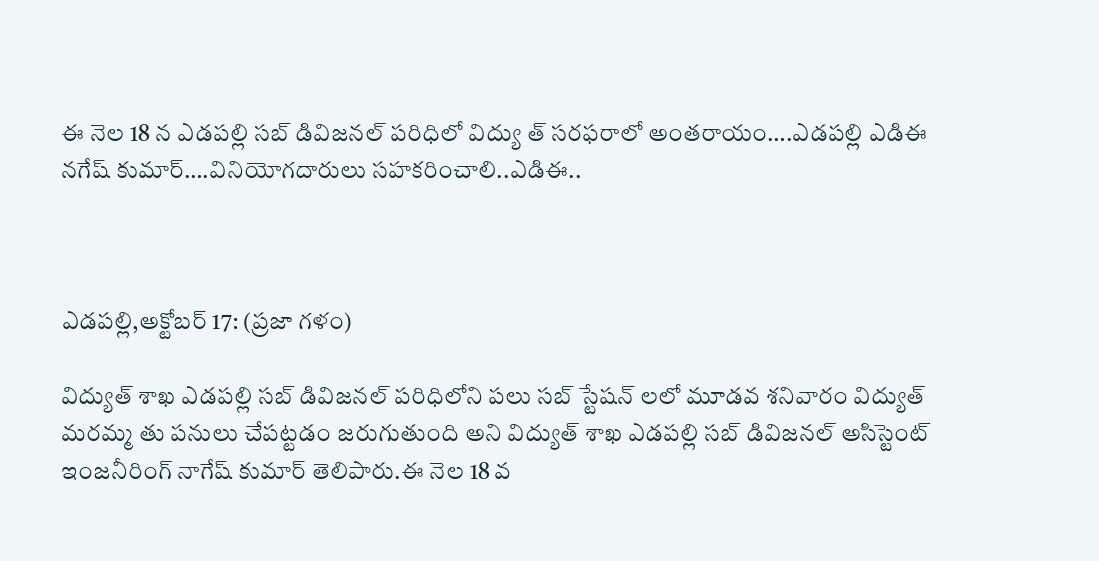ఈ నెల 18 న ఎడపల్లి సబ్ డివిజనల్ పరిధిలో విద్యు త్ సరఫరాలో అంతరాయం….ఎడపల్లి ఎడిఈ నగేష్ కుమార్….వినియోగదారులు సహకరించాలి..ఎడిఈ..



ఎడపల్లి,అక్టోబర్ 17: (ప్రజా గళం)

విద్యుత్ శాఖ ఎడపల్లి సబ్ డివిజనల్ పరిధిలోని పలు సబ్ స్టేషన్ లలో మూడవ శనివారం విద్యుత్ మరమ్మ తు పనులు చేపట్టడం జరుగుతుంది అని విద్యుత్ శాఖ ఎడపల్లి సబ్ డివిజనల్ అసిస్టెంట్ ఇంజనీరింగ్ నాగేష్ కుమార్ తెలిపారు.ఈ నెల 18 వ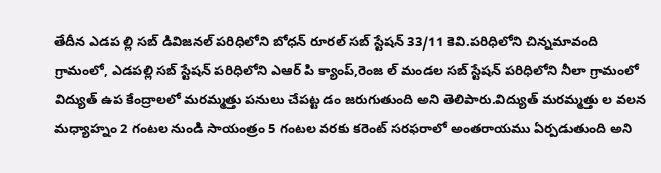తేదీన ఎడప ల్లి సబ్ డివిజనల్ పరిధిలోని బోధన్ రూరల్ సబ్ స్టేషన్ 33/11 కెవి.పరిధిలోని చిన్నమావంది గ్రామంలో, ఎడపల్లి సబ్ స్టేషన్ పరిధిలోని ఎఆర్ పి క్యాంప్,రెంజ ల్ మండల సబ్ స్టేషన్ పరిధిలోని నీలా గ్రామంలో విద్యుత్ ఉప కేంద్రాలలో మరమ్మత్తు పనులు చేపట్ట డం జరుగుతుంది అని తెలిపారు.విద్యుత్ మరమ్మత్తు ల వలన మధ్యాహ్నం 2 గంటల నుండి సాయంత్రం 5 గంటల వరకు కరెంట్ సరఫరాలో అంతరాయము ఏర్పడుతుంది అని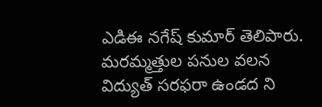ఎడిఈ నగేష్ కుమార్ తెలిపారు. మరమ్మత్తుల పనుల వలన విద్యుత్ సరఫరా ఉండద ని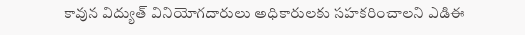కావున విద్యుత్ వినియోగదారులు అధికారులకు సహకరించాలని ఎడిఈ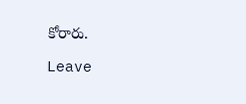కోరారు.

Leave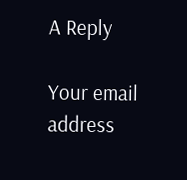A Reply

Your email address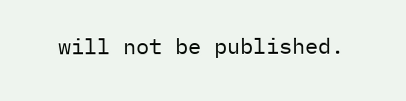will not be published.